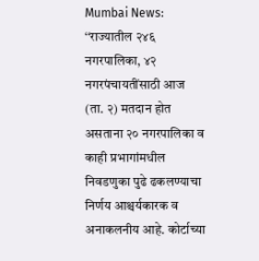Mumbai News: ‘‘राज्यातील २४६ नगरपालिका, ४२ नगरपंचायतींसाठी आज (ता. २) मतदान होत असताना २० नगरपालिका व काही प्रभागांमधील निवडणुका पुढे ढकलण्याचा निर्णय आश्चर्यकारक व अनाकलनीय आहे. कोर्टाच्या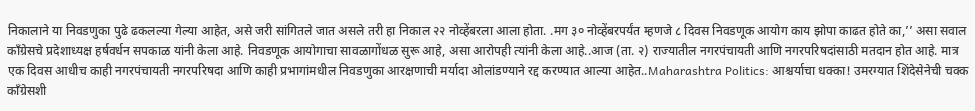निकालाने या निवडणुका पुढे ढकलल्या गेल्या आहेत, असे जरी सांगितले जात असले तरी हा निकाल २२ नोव्हेंबरला आला होता. .मग ३० नोव्हेंबरपर्यंत म्हणजे ८ दिवस निवडणूक आयोग काय झोपा काढत होते का,’’ असा सवाल काँग्रेसचे प्रदेशाध्यक्ष हर्षवर्धन सपकाळ यांनी केला आहे. निवडणूक आयोगाचा सावळागोंधळ सुरू आहे, असा आरोपही त्यांनी केला आहे..आज (ता. २) राज्यातील नगरपंचायती आणि नगरपरिषदांसाठी मतदान होत आहे. मात्र एक दिवस आधीच काही नगरपंचायती नगरपरिषदा आणि काही प्रभागांमधील निवडणुका आरक्षणाची मर्यादा ओलांडण्याने रद्द करण्यात आल्या आहेत..Maharashtra Politics: आश्चर्याचा धक्का! उमरग्यात शिंदेसेनेची चक्क काँग्रेसशी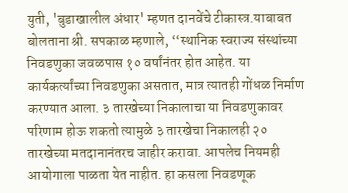युती, 'बुडाखालील अंधार' म्हणत दानवेंचे टीकास्त्र.याबाबत बोलताना श्री. सपकाळ म्हणाले, ‘‘स्थानिक स्वराज्य संस्थांच्या निवडणुका जवळपास १० वर्षांनंतर होत आहेत. या कार्यकर्त्यांच्या निवडणुका असतात, मात्र त्यातही गोंधळ निर्माण करण्यात आला. ३ तारखेच्या निकालाचा या निवडणुकावर परिणाम होऊ शकतो त्यामुळे ३ तारखेचा निकालही २० तारखेच्या मतदानानंतरच जाहीर करावा. आपलेच नियमही आयोगाला पाळता येत नाहीत. हा कसला निवडणूक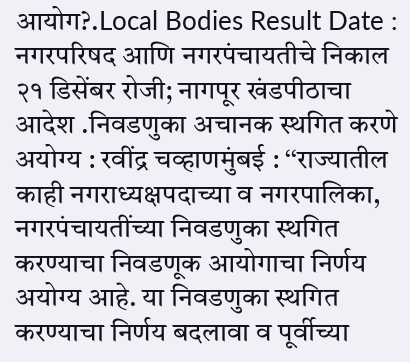आयोग?.Local Bodies Result Date : नगरपरिषद आणि नगरपंचायतीचे निकाल २१ डिसेंबर रोजी; नागपूर खंडपीठाचा आदेश .निवडणुका अचानक स्थगित करणे अयोग्य : रवींद्र चव्हाणमुंबई : ‘‘राज्यातील काही नगराध्यक्षपदाच्या व नगरपालिका, नगरपंचायतींच्या निवडणुका स्थगित करण्याचा निवडणूक आयोगाचा निर्णय अयोग्य आहे. या निवडणुका स्थगित करण्याचा निर्णय बदलावा व पूर्वीच्या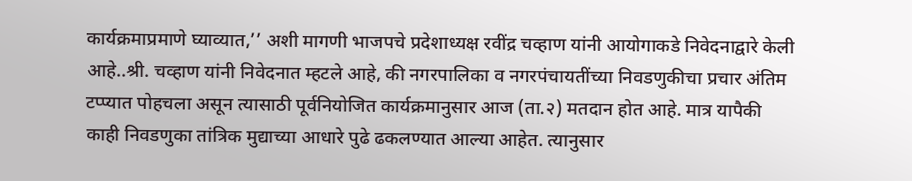कार्यक्रमाप्रमाणे घ्याव्यात,’’ अशी मागणी भाजपचे प्रदेशाध्यक्ष रवींद्र चव्हाण यांनी आयोगाकडे निवेदनाद्वारे केली आहे..श्री. चव्हाण यांनी निवेदनात म्हटले आहे, की नगरपालिका व नगरपंचायतींच्या निवडणुकीचा प्रचार अंतिम टप्प्यात पोहचला असून त्यासाठी पूर्वनियोजित कार्यक्रमानुसार आज (ता.२) मतदान होत आहे. मात्र यापैकी काही निवडणुका तांत्रिक मुद्याच्या आधारे पुढे ढकलण्यात आल्या आहेत. त्यानुसार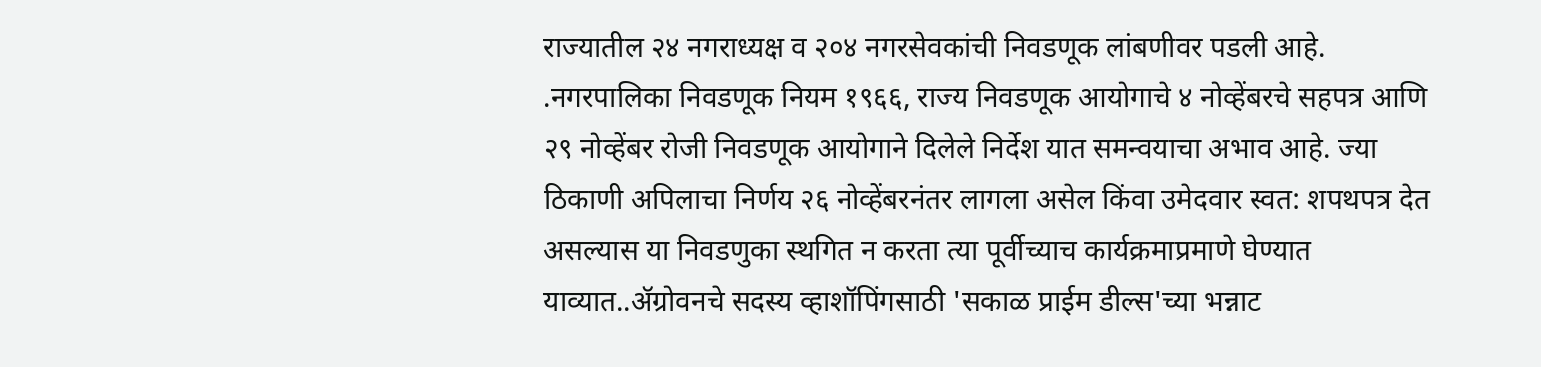राज्यातील २४ नगराध्यक्ष व २०४ नगरसेवकांची निवडणूक लांबणीवर पडली आहे. .नगरपालिका निवडणूक नियम १९६६, राज्य निवडणूक आयोगाचे ४ नोव्हेंबरचे सहपत्र आणि २९ नोव्हेंबर रोजी निवडणूक आयोगाने दिलेले निर्देश यात समन्वयाचा अभाव आहे. ज्या ठिकाणी अपिलाचा निर्णय २६ नोव्हेंबरनंतर लागला असेल किंवा उमेदवार स्वत: शपथपत्र देत असल्यास या निवडणुका स्थगित न करता त्या पूर्वीच्याच कार्यक्रमाप्रमाणे घेण्यात याव्यात..ॲग्रोवनचे सदस्य व्हाशॉपिंगसाठी 'सकाळ प्राईम डील्स'च्या भन्नाट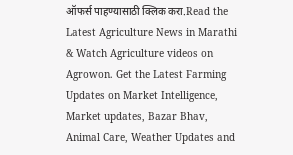ऑफर्स पाहण्यासाठी क्लिक करा.Read the Latest Agriculture News in Marathi & Watch Agriculture videos on Agrowon. Get the Latest Farming Updates on Market Intelligence, Market updates, Bazar Bhav, Animal Care, Weather Updates and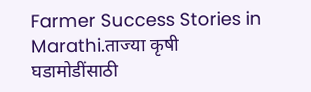Farmer Success Stories in Marathi.ताज्या कृषी घडामोडींसाठी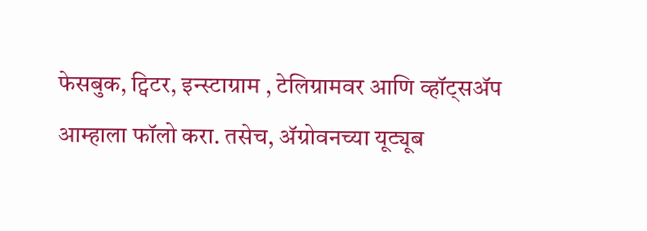फेसबुक, ट्विटर, इन्स्टाग्राम , टेलिग्रामवर आणि व्हॉट्सॲप आम्हाला फॉलो करा. तसेच, ॲग्रोवनच्या यूट्यूब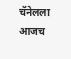चॅनेलला आजच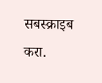सबस्क्राइब करा.